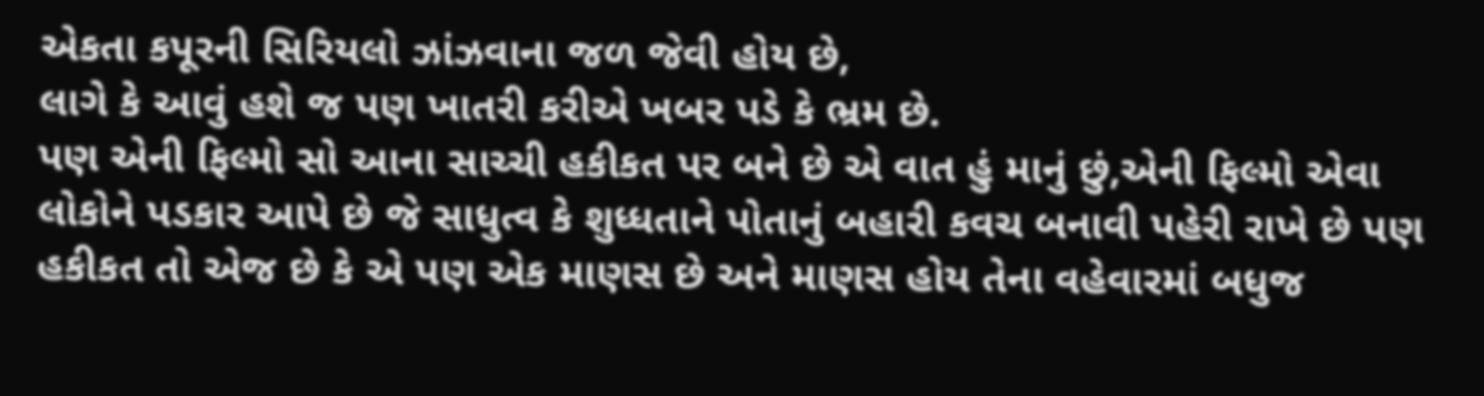એકતા કપૂરની સિરિયલો ઝાંઝવાના જળ જેવી હોય છે,
લાગે કે આવું હશે જ પણ ખાતરી કરીએ ખબર પડે કે ભ્રમ છે.
પણ એની ફિલ્મો સો આના સાચ્ચી હકીકત પર બને છે એ વાત હું માનું છું,એની ફિલ્મો એવા લોકોને પડકાર આપે છે જે સાધુત્વ કે શુધ્ધતાને પોતાનું બહારી કવચ બનાવી પહેરી રાખે છે પણ હકીકત તો એજ છે કે એ પણ એક માણસ છે અને માણસ હોય તેના વહેવારમાં બધુજ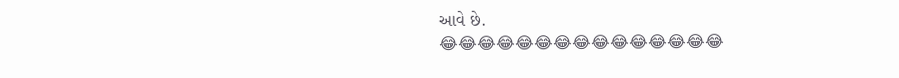આવે છે.
😂😂😂😂😂😂😂😂😂😂😂😂😂😂😂